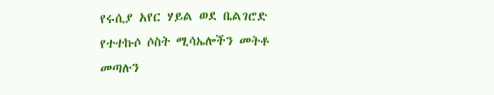የሩሲያ አየር ሃይል ወደ ቤልገሮድ የተተኩሶ ሶስት ሚሳኤሎችን መትቶ መጣሉን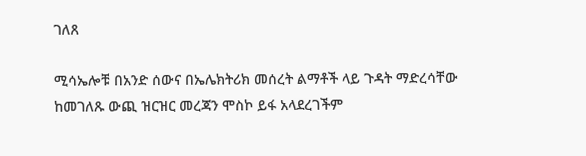ገለጸ

ሚሳኤሎቹ በአንድ ሰውና በኤሌክትሪክ መሰረት ልማቶች ላይ ጉዳት ማድረሳቸው ከመገለጹ ውጪ ዝርዝር መረጃን ሞስኮ ይፋ አላደረገችም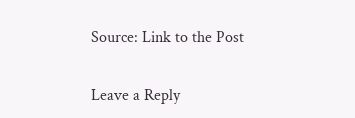Source: Link to the Post

Leave a Reply